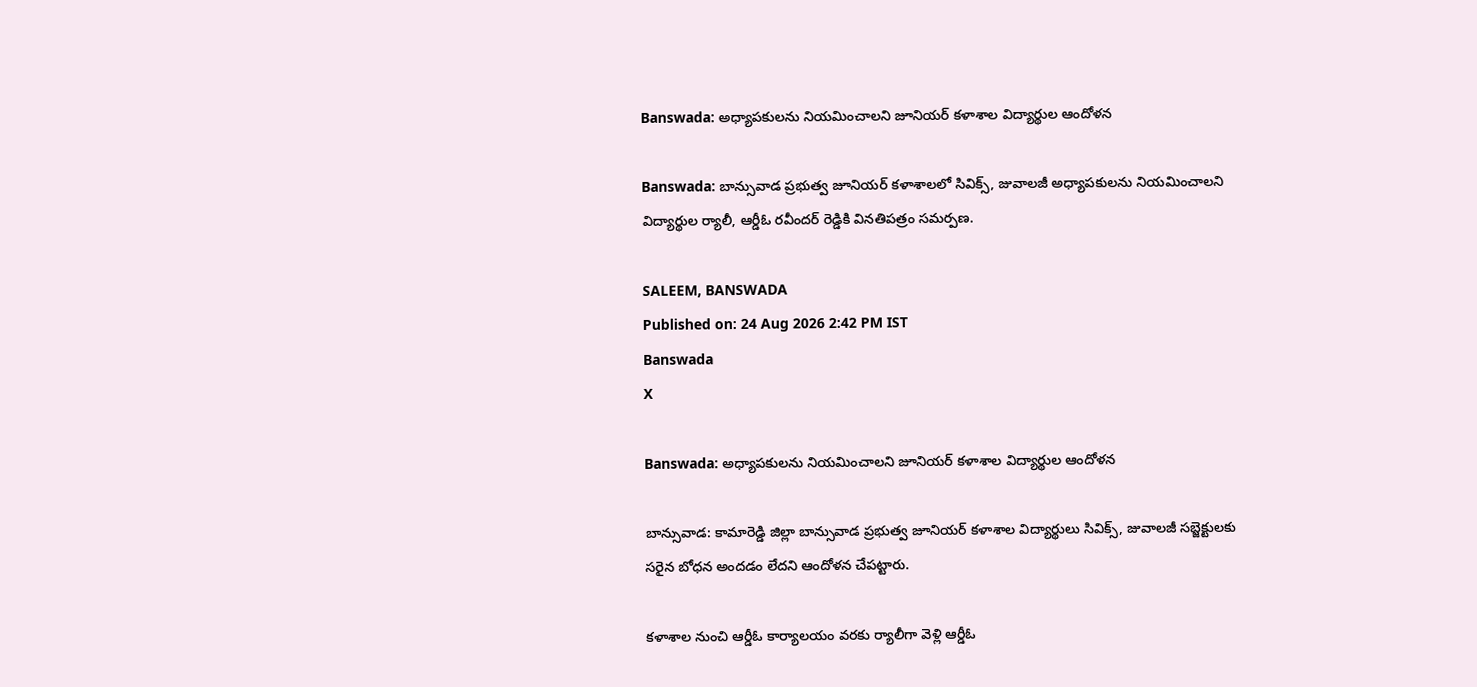Banswada: అధ్యాపకులను నియమించాలని జూనియర్ కళాశాల విద్యార్థుల ఆందోళన

Banswada: బాన్సువాడ ప్రభుత్వ జూనియర్ కళాశాలలో సివిక్స్, జువాలజీ అధ్యాపకులను నియమించాలని విద్యార్థుల ర్యాలీ, ఆర్డీఓ రవీందర్ రెడ్డికి వినతిపత్రం సమర్పణ.

SALEEM, BANSWADA
Published on: 24 Aug 2026 2:42 PM IST
Banswada
X

Banswada: అధ్యాపకులను నియమించాలని జూనియర్ కళాశాల విద్యార్థుల ఆందోళన

బాన్సువాడ: కామారెడ్డి జిల్లా బాన్సువాడ ప్రభుత్వ జూనియర్ కళాశాల విద్యార్థులు సివిక్స్, జువాలజీ సబ్జెక్టులకు సరైన బోధన అందడం లేదని ఆందోళన చేపట్టారు.

కళాశాల నుంచి ఆర్డీఓ కార్యాలయం వరకు ర్యాలీగా వెళ్లి ఆర్డీఓ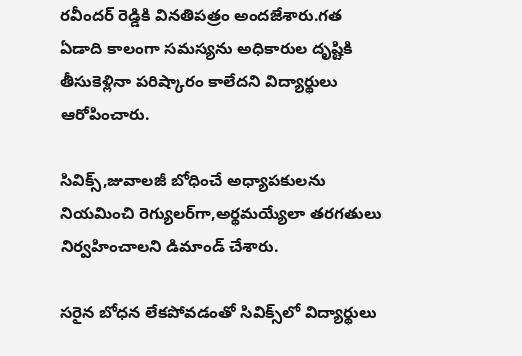రవీందర్ రెడ్డికి వినతిపత్రం అందజేశారు.గత ఏడాది కాలంగా సమస్యను అధికారుల దృష్టికి తీసుకెళ్లినా పరిష్కారం కాలేదని విద్యార్థులు ఆరోపించారు.

సివిక్స్,జువాలజీ బోధించే అధ్యాపకులను నియమించి రెగ్యులర్‌గా,అర్థమయ్యేలా తరగతులు నిర్వహించాలని డిమాండ్ చేశారు.

సరైన బోధన లేకపోవడంతో సివిక్స్‌లో విద్యార్థులు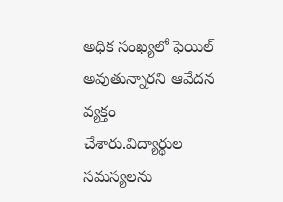అధిక సంఖ్యలో ఫెయిల్ అవుతున్నారని ఆవేదన వ్యక్తం చేశారు.విద్యార్థుల సమస్యలను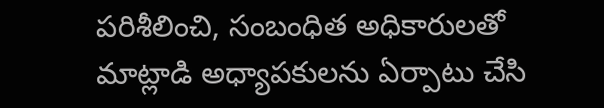పరిశీలించి, సంబంధిత అధికారులతో మాట్లాడి అధ్యాపకులను ఏర్పాటు చేసి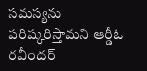సమస్యను పరిష్కరిస్తామని ఆర్డీఓ రవీందర్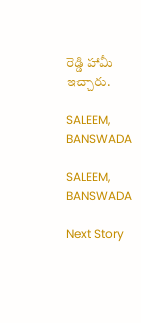రెడ్డి హామీ ఇచ్చారు.

SALEEM, BANSWADA

SALEEM, BANSWADA

Next Story